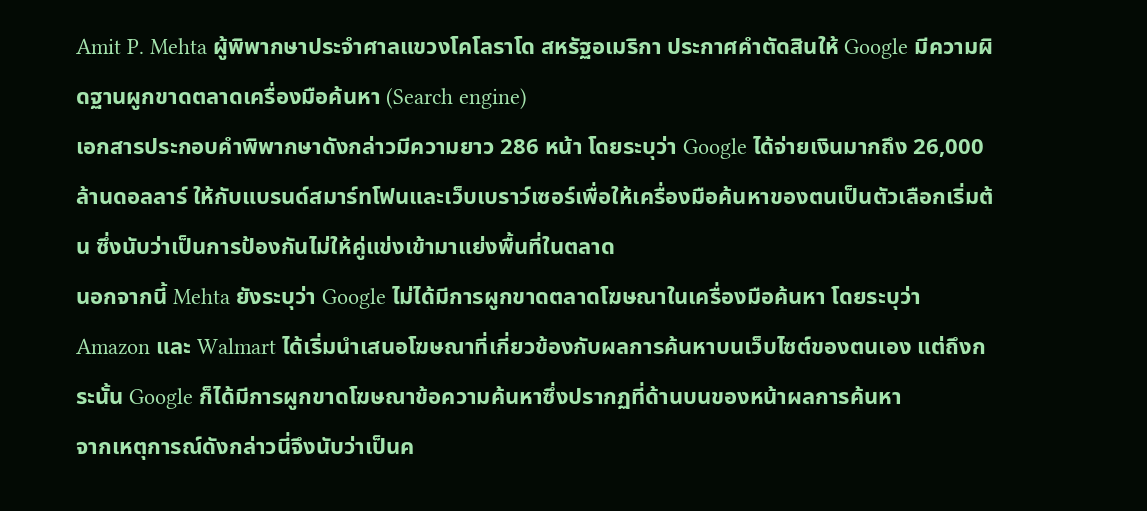Amit P. Mehta ผู้พิพากษาประจำศาลแขวงโคโลราโด สหรัฐอเมริกา ประกาศคำตัดสินให้ Google มีความผิดฐานผูกขาดตลาดเครื่องมือค้นหา (Search engine)
เอกสารประกอบคำพิพากษาดังกล่าวมีความยาว 286 หน้า โดยระบุว่า Google ได้จ่ายเงินมากถึง 26,000 ล้านดอลลาร์ ให้กับแบรนด์สมาร์ทโฟนและเว็บเบราว์เซอร์เพื่อให้เครื่องมือค้นหาของตนเป็นตัวเลือกเริ่มต้น ซึ่งนับว่าเป็นการป้องกันไม่ให้คู่แข่งเข้ามาแย่งพื้นที่ในตลาด
นอกจากนี้ Mehta ยังระบุว่า Google ไม่ได้มีการผูกขาดตลาดโฆษณาในเครื่องมือค้นหา โดยระบุว่า Amazon และ Walmart ได้เริ่มนำเสนอโฆษณาที่เกี่ยวข้องกับผลการค้นหาบนเว็บไซต์ของตนเอง แต่ถึงกระนั้น Google ก็ได้มีการผูกขาดโฆษณาข้อความค้นหาซึ่งปรากฏที่ด้านบนของหน้าผลการค้นหา
จากเหตุการณ์ดังกล่าวนี่จึงนับว่าเป็นค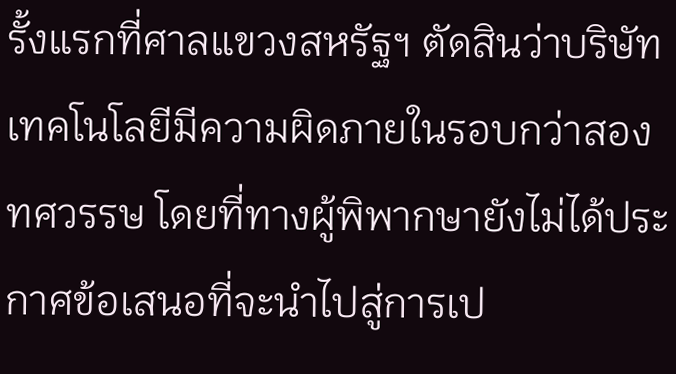รั้งแรกที่ศาลแขวงสหรัฐฯ ตัดสินว่าบริษัทเทคโนโลยีมีความผิดภายในรอบกว่าสองทศวรรษ โดยที่ทางผู้พิพากษายังไม่ได้ประกาศข้อเสนอที่จะนำไปสู่การเป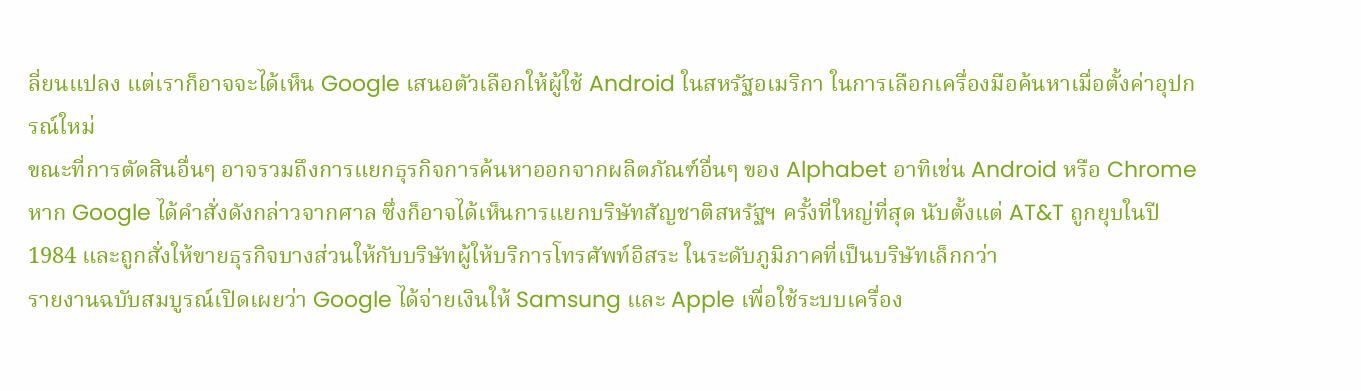ลี่ยนแปลง แต่เราก็อาจจะได้เห็น Google เสนอตัวเลือกให้ผู้ใช้ Android ในสหรัฐอเมริกา ในการเลือกเครื่องมือค้นหาเมื่อตั้งค่าอุปกรณ์ใหม่
ขณะที่การตัดสินอื่นๆ อาจรวมถึงการแยกธุรกิจการค้นหาออกจากผลิตภัณฑ์อื่นๆ ของ Alphabet อาทิเช่น Android หรือ Chrome หาก Google ได้คำสั่งดังกล่าวจากศาล ซึ่งก็อาจได้เห็นการแยกบริษัทสัญชาติสหรัฐฯ ครั้งที่ใหญ่ที่สุด นับตั้งแต่ AT&T ถูกยุบในปี 1984 และถูกสั่งให้ขายธุรกิจบางส่วนให้กับบริษัทผู้ให้บริการโทรศัพท์อิสระ ในระดับภูมิภาคที่เป็นบริษัทเล็กกว่า
รายงานฉบับสมบูรณ์เปิดเผยว่า Google ได้จ่ายเงินให้ Samsung และ Apple เพื่อใช้ระบบเครื่อง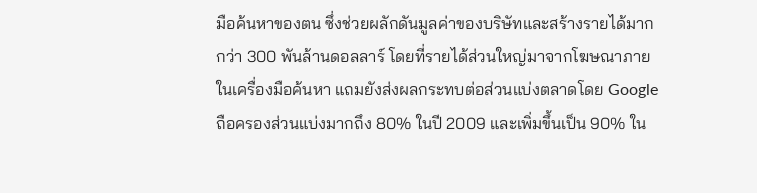มือค้นหาของตน ซึ่งช่วยผลักดันมูลค่าของบริษัทและสร้างรายได้มากกว่า 300 พันล้านดอลลาร์ โดยที่รายได้ส่วนใหญ่มาจากโฆษณาภายในเครื่องมือค้นหา แถมยังส่งผลกระทบต่อส่วนแบ่งตลาดโดย Google ถือครองส่วนแบ่งมากถึง 80% ในปี 2009 และเพิ่มขึ้นเป็น 90% ใน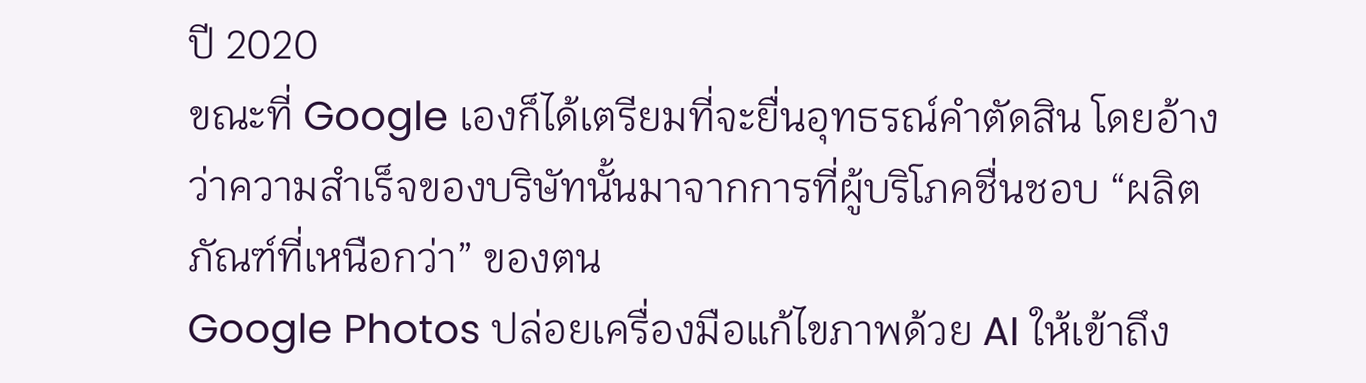ปี 2020
ขณะที่ Google เองก็ได้เตรียมที่จะยื่นอุทธรณ์คำตัดสิน โดยอ้างว่าความสำเร็จของบริษัทนั้นมาจากการที่ผู้บริโภคชื่นชอบ “ผลิตภัณฑ์ที่เหนือกว่า” ของตน
Google Photos ปล่อยเครื่องมือแก้ไขภาพด้วย AI ให้เข้าถึง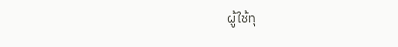ผู้ใช้ทุ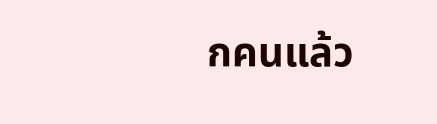กคนแล้ว